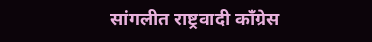सांगलीत राष्ट्रवादी काँग्रेस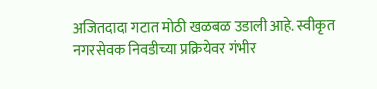अजितदादा गटात मोठी खळबळ उडाली आहे. स्वीकृत नगरसेवक निवडीच्या प्रक्रियेवर गंभीर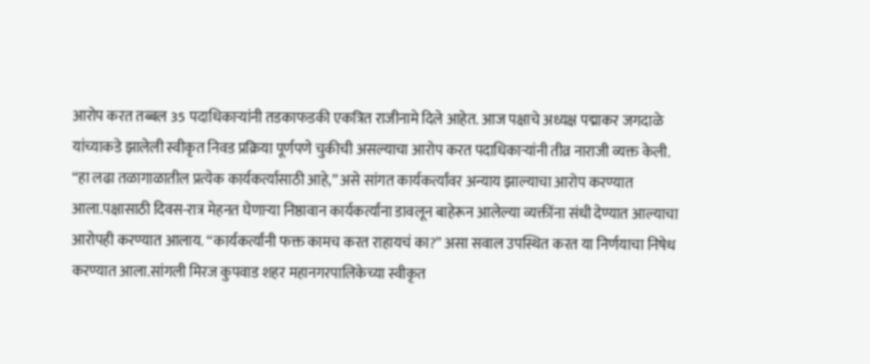आरोप करत तब्बल 35 पदाधिकाऱ्यांनी तडकाफडकी एकत्रित राजीनामे दिले आहेत. आज पक्षाचे अध्यक्ष पद्माकर जगदाळे यांच्याकडे झालेली स्वीकृत निवड प्रक्रिया पूर्णपणे चुकीची असल्याचा आरोप करत पदाधिकाऱ्यांनी तीव्र नाराजी व्यक्त केली. “हा लढा तळागाळातील प्रत्येक कार्यकर्त्यासाठी आहे,” असे सांगत कार्यकर्त्यांवर अन्याय झाल्याचा आरोप करण्यात आला.पक्षासाठी दिवस-रात्र मेहनत घेणाऱ्या निष्ठावान कार्यकर्त्यांना डावलून बाहेरून आलेल्या व्यक्तींना संधी देण्यात आल्याचा आरोपही करण्यात आलाय. “कार्यकर्त्यांनी फक्त कामच करत राहायचं का?” असा सवाल उपस्थित करत या निर्णयाचा निषेध करण्यात आला.सांगली मिरज कुपवाड शहर महानगरपालिकेच्या स्वीकृत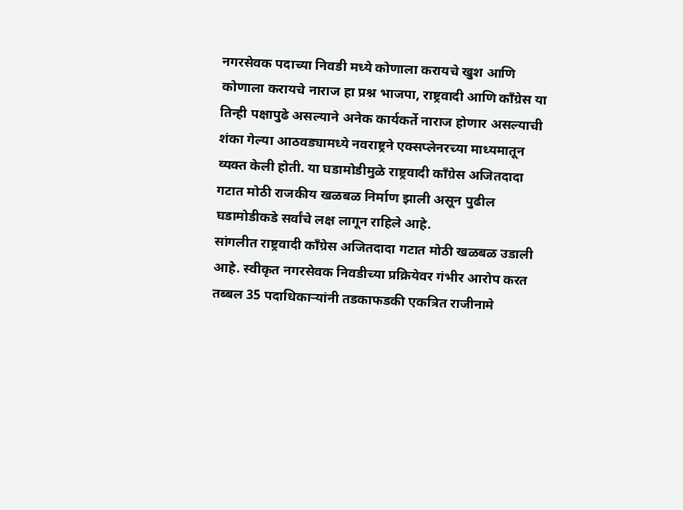नगरसेवक पदाच्या निवडी मध्ये कोणाला करायचे खुश आणि कोणाला करायचे नाराज हा प्रश्न भाजपा, राष्ट्रवादी आणि काँग्रेस या तिन्ही पक्षापुढे असल्याने अनेक कार्यकर्ते नाराज होणार असल्याची शंका गेल्या आठवड्यामध्ये नवराष्ट्रने एक्सप्लेनरच्या माध्यमातून व्यक्त केली होती. या घडामोडीमुळे राष्ट्रवादी काँग्रेस अजितदादा गटात मोठी राजकीय खळबळ निर्माण झाली असून पुढील घडामोडीकडे सर्वांचे लक्ष लागून राहिले आहे.
सांगलीत राष्ट्रवादी काँग्रेस अजितदादा गटात मोठी खळबळ उडाली आहे. स्वीकृत नगरसेवक निवडीच्या प्रक्रियेवर गंभीर आरोप करत तब्बल 35 पदाधिकाऱ्यांनी तडकाफडकी एकत्रित राजीनामे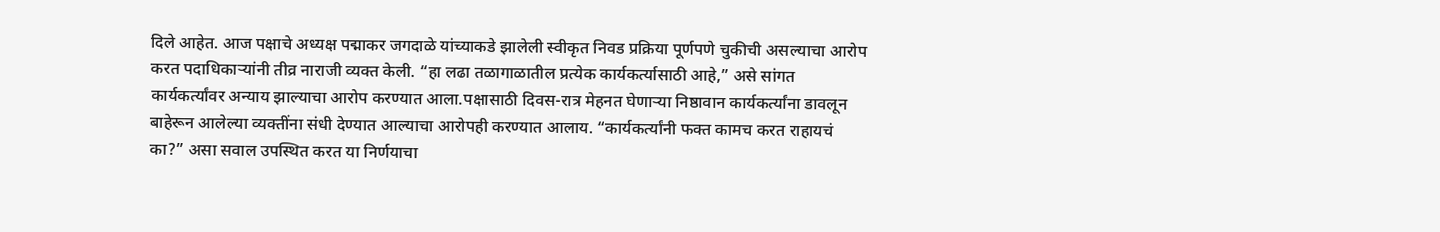दिले आहेत. आज पक्षाचे अध्यक्ष पद्माकर जगदाळे यांच्याकडे झालेली स्वीकृत निवड प्रक्रिया पूर्णपणे चुकीची असल्याचा आरोप करत पदाधिकाऱ्यांनी तीव्र नाराजी व्यक्त केली. “हा लढा तळागाळातील प्रत्येक कार्यकर्त्यासाठी आहे,” असे सांगत कार्यकर्त्यांवर अन्याय झाल्याचा आरोप करण्यात आला.पक्षासाठी दिवस-रात्र मेहनत घेणाऱ्या निष्ठावान कार्यकर्त्यांना डावलून बाहेरून आलेल्या व्यक्तींना संधी देण्यात आल्याचा आरोपही करण्यात आलाय. “कार्यकर्त्यांनी फक्त कामच करत राहायचं का?” असा सवाल उपस्थित करत या निर्णयाचा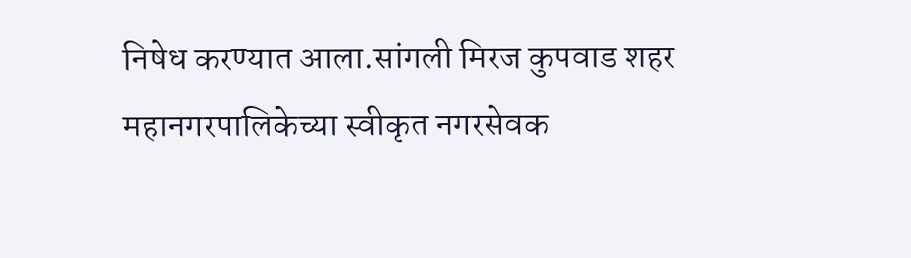निषेध करण्यात आला.सांगली मिरज कुपवाड शहर महानगरपालिकेच्या स्वीकृत नगरसेवक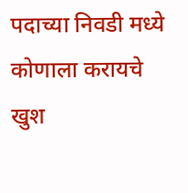पदाच्या निवडी मध्ये कोणाला करायचे खुश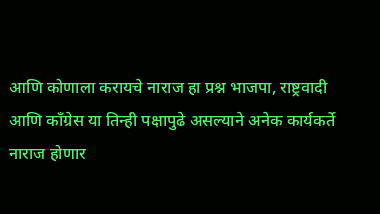आणि कोणाला करायचे नाराज हा प्रश्न भाजपा, राष्ट्रवादी आणि काँग्रेस या तिन्ही पक्षापुढे असल्याने अनेक कार्यकर्ते नाराज होणार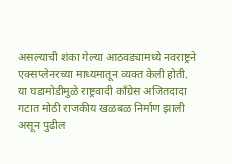असल्याची शंका गेल्या आठवड्यामध्ये नवराष्ट्रने एक्सप्लेनरच्या माध्यमातून व्यक्त केली होती. या घडामोडीमुळे राष्ट्रवादी काँग्रेस अजितदादा गटात मोठी राजकीय खळबळ निर्माण झाली असून पुढील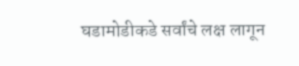घडामोडीकडे सर्वांचे लक्ष लागून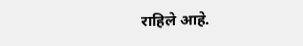राहिले आहे.